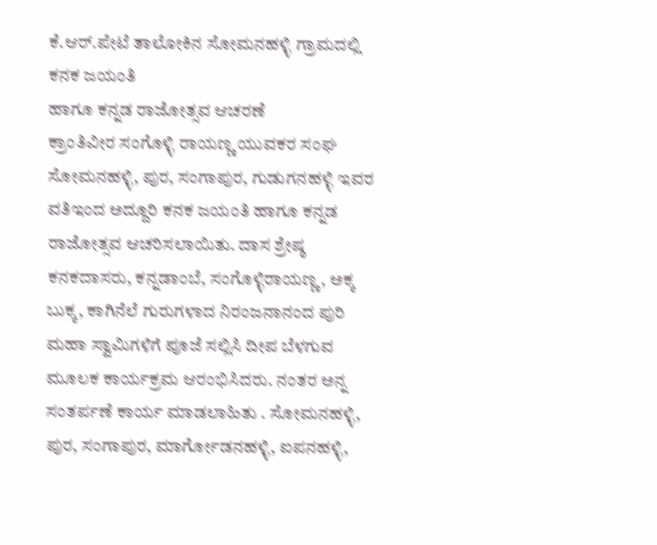ಕೆ.ಆರ್.ಪೇಟೆ ತಾಲೋಕಿನ ಸೋಮನಹಳ್ಳಿ ಗ್ರಾಮದಲ್ಲಿ ಕನಕ ಜಯಂತಿ
ಹಾಗೂ ಕನ್ನಡ ರಾಜೋತ್ಸವ ಆಚರಣೆ
ಕ್ರಾಂತಿವೀರ ಸಂಗೊಳ್ಳಿ ರಾಯಣ್ಣ ಯುವಕರ ಸಂಘ ಸೋಮನಹಳ್ಳಿ, ಪುರ, ಸಂಗಾಪುರ, ಗುಡುಗನಹಳ್ಳಿ ಇವರ ವತಿಇಂದ ಅದ್ದೂರಿ ಕನಕ ಜಯಂತಿ ಹಾಗೂ ಕನ್ನಡ ರಾಜೋತ್ಸವ ಆಚರಿಸಲಾಯಿತು. ದಾಸ ಶ್ರೇಷ್ಠ ಕನಕದಾಸರು, ಕನ್ನಡಾಂಬೆ, ಸಂಗೊಳ್ಳಿರಾಯಣ್ಣ, ಅಕ್ಕ ಬುಕ್ಕ, ಕಾಗಿನೆಲೆ ಗುರುಗಳಾದ ನಿರಂಜನಾನಂದ ಪುರಿ ಮಹಾ ಸ್ವಾಮಿಗಳಿಗೆ ಪೂಜೆ ಸಲ್ಲಿಸಿ ದೀಪ ಬೆಳಗುವ ಮೂಲಕ ಕಾರ್ಯಕ್ರಮ ಆರಂಭಿಸಿದರು. ನಂತರ ಅನ್ನ ಸಂತರ್ಪಣೆ ಕಾರ್ಯ ಮಾಡಲಾಹಿತು . ಸೋಮನಹಳ್ಳಿ, ಪುರ, ಸಂಗಾಪುರ, ಮಾರ್ಗೋಡನಹಳ್ಳಿ, ಐಪನಹಳ್ಳಿ,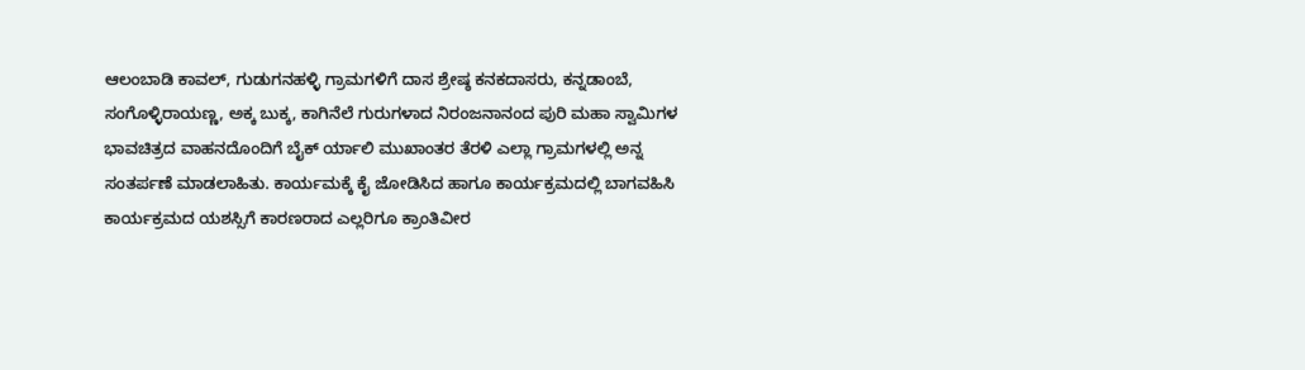ಆಲಂಬಾಡಿ ಕಾವಲ್, ಗುಡುಗನಹಳ್ಳಿ ಗ್ರಾಮಗಳಿಗೆ ದಾಸ ಶ್ರೇಷ್ಠ ಕನಕದಾಸರು, ಕನ್ನಡಾಂಬೆ, ಸಂಗೊಳ್ಳಿರಾಯಣ್ಣ, ಅಕ್ಕ ಬುಕ್ಕ, ಕಾಗಿನೆಲೆ ಗುರುಗಳಾದ ನಿರಂಜನಾನಂದ ಪುರಿ ಮಹಾ ಸ್ವಾಮಿಗಳ ಭಾವಚಿತ್ರದ ವಾಹನದೊಂದಿಗೆ ಬೈಕ್ ರ್ಯಾಲಿ ಮುಖಾಂತರ ತೆರಳಿ ಎಲ್ಲಾ ಗ್ರಾಮಗಳಲ್ಲಿ ಅನ್ನ ಸಂತರ್ಪಣೆ ಮಾಡಲಾಹಿತು. ಕಾರ್ಯಮಕ್ಕೆ ಕೈ ಜೋಡಿಸಿದ ಹಾಗೂ ಕಾರ್ಯಕ್ರಮದಲ್ಲಿ ಬಾಗವಹಿಸಿ ಕಾರ್ಯಕ್ರಮದ ಯಶಸ್ಸಿಗೆ ಕಾರಣರಾದ ಎಲ್ಲರಿಗೂ ಕ್ರಾಂತಿವೀರ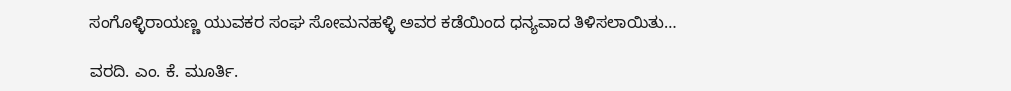ಸಂಗೊಳ್ಳಿರಾಯಣ್ಣ ಯುವಕರ ಸಂಘ ಸೋಮನಹಳ್ಳಿ ಅವರ ಕಡೆಯಿಂದ ಧನ್ಯವಾದ ತಿಳಿಸಲಾಯಿತು…

ವರದಿ. ಎಂ. ಕೆ. ಮೂರ್ತಿ.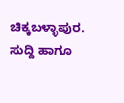ಚಿಕ್ಕಬಳ್ಳಾಪುರ.
ಸುದ್ದಿ ಹಾಗೂ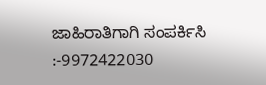ಜಾಹಿರಾತಿಗಾಗಿ ಸಂಪರ್ಕಿಸಿ :-9972422030